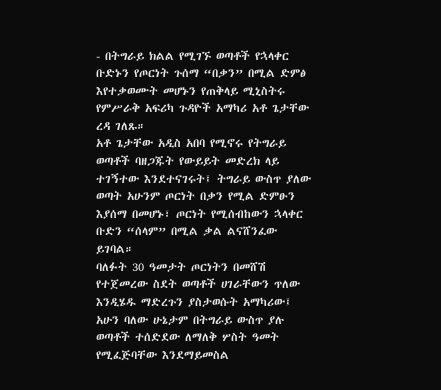- በትግራይ ክልል የሚገኙ ወጣቶች የኋላቀር ቡድኑን የጦርነት ጉሰማ “በቃን” በሚል ድምፅ እየተቃወሙት መሆኑን የጠቅላይ ሚኒስትሩ የምሥራቅ አፍሪካ ጉዳዮች አማካሪ አቶ ጌታቸው ረዳ ገለጹ።
አቶ ጌታቸው አዲስ አበባ የሚኖሩ የትግራይ ወጣቶች ባዘጋጁት የውይይት መድረክ ላይ ተገኝተው እንደተናገሩት፤ ትግራይ ውስጥ ያለው ወጣት አሁንም ጦርነት በቃን የሚል ድምፁን እያሰማ በመሆኑ፣ ጦርነት የሚሰብከውን ኋላቀር ቡድን “ሰላም” በሚል ቃል ልናሸንፈው ይገባል።
ባለፉት 30 ዓመታት ጦርነትን በመሸሽ የተጀመረው ስደት ወጣቶች ሀገራቸውን ጥለው እንዲሄዱ ማድረጉን ያስታወሱት አማካሪው፤ አሁን ባለው ሁኔታም በትግራይ ውስጥ ያሉ ወጣቶች ተሰድደው ለማለቅ ሦስት ዓመት የሚፈጅባቸው እንደማይመስል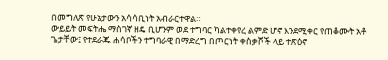በመግለጽ የሁኔታውን አሳሳቢነት አብራርተዋል።
ውይይት መፍትሔ ማስገኛ ዘዴ ቢሆንም ወደ ተግባር ካልተቀየረ ልምድ ሆኖ እንደሚቀር የጠቆሙት አቶ ጌታቸው፤ የተደራጁ ሐሳቦችን ተግባራዊ በማድረግ በጦርነት ቀስቃሾች ላይ ተጽዕኖ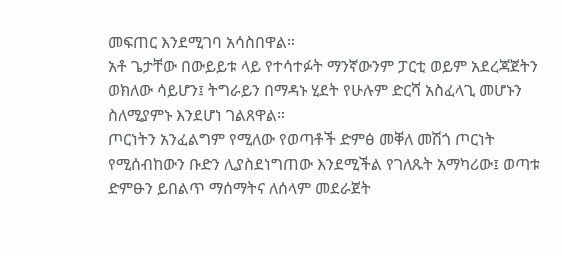መፍጠር እንደሚገባ አሳስበዋል።
አቶ ጌታቸው በውይይቱ ላይ የተሳተፉት ማንኛውንም ፓርቲ ወይም አደረጃጀትን ወክለው ሳይሆን፤ ትግራይን በማዳኑ ሂደት የሁሉም ድርሻ አስፈላጊ መሆኑን ስለሚያምኑ እንደሆነ ገልጸዋል።
ጦርነትን አንፈልግም የሚለው የወጣቶች ድምፅ መቐለ መሽጎ ጦርነት የሚሰብከውን ቡድን ሊያስደነግጠው እንደሚችል የገለጹት አማካሪው፤ ወጣቱ ድምፁን ይበልጥ ማሰማትና ለሰላም መደራጀት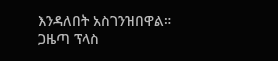እንዳለበት አስገንዝበዋል።
ጋዜጣ ፕላስ